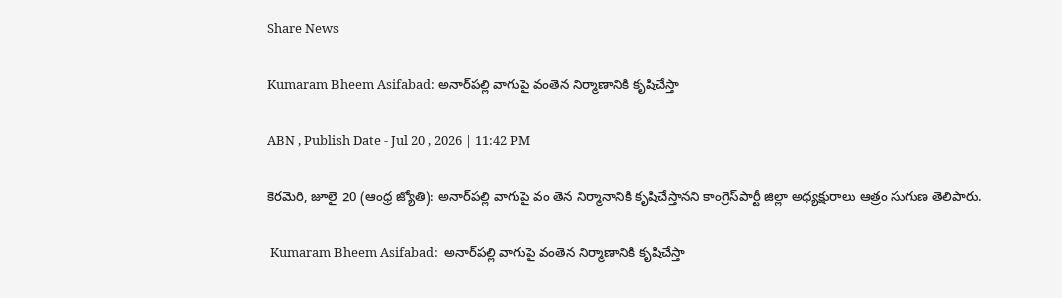Share News

Kumaram Bheem Asifabad: అనార్‌పల్లి వాగుపై వంతెన నిర్మాణానికి కృషిచేస్తా

ABN , Publish Date - Jul 20 , 2026 | 11:42 PM

కెరమెరి, జూలై 20 (ఆంధ్ర జ్యోతి): అనార్‌పల్లి వాగుపై వం తెన నిర్మానానికి కృషిచేస్తానని కాంగ్రెస్‌పార్టీ జిల్లా అధ్యక్షురాలు ఆత్రం సుగుణ తెలిపారు.

 Kumaram Bheem Asifabad:  అనార్‌పల్లి వాగుపై వంతెన నిర్మాణానికి కృషిచేస్తా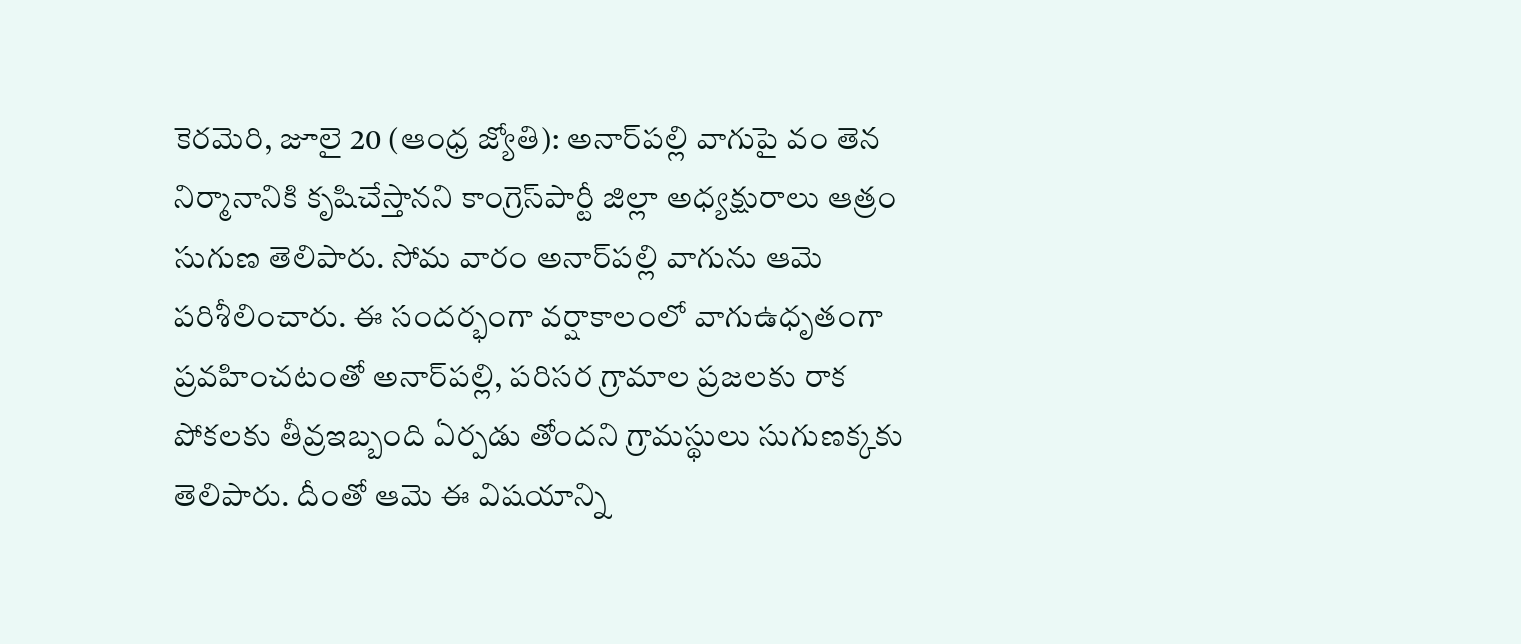కెరమెరి, జూలై 20 (ఆంధ్ర జ్యోతి): అనార్‌పల్లి వాగుపై వం తెన నిర్మానానికి కృషిచేస్తానని కాంగ్రెస్‌పార్టీ జిల్లా అధ్యక్షురాలు ఆత్రం సుగుణ తెలిపారు. సోమ వారం అనార్‌పల్లి వాగును ఆమె పరిశీలించారు. ఈ సందర్భంగా వర్షాకాలంలో వాగుఉధృతంగా ప్రవహించటంతో అనార్‌పల్లి, పరిసర గ్రామాల ప్రజలకు రాక పోకలకు తీవ్రఇబ్బంది ఏర్పడు తోందని గ్రామస్థులు సుగుణక్కకు తెలిపారు. దీంతో ఆమె ఈ విషయాన్ని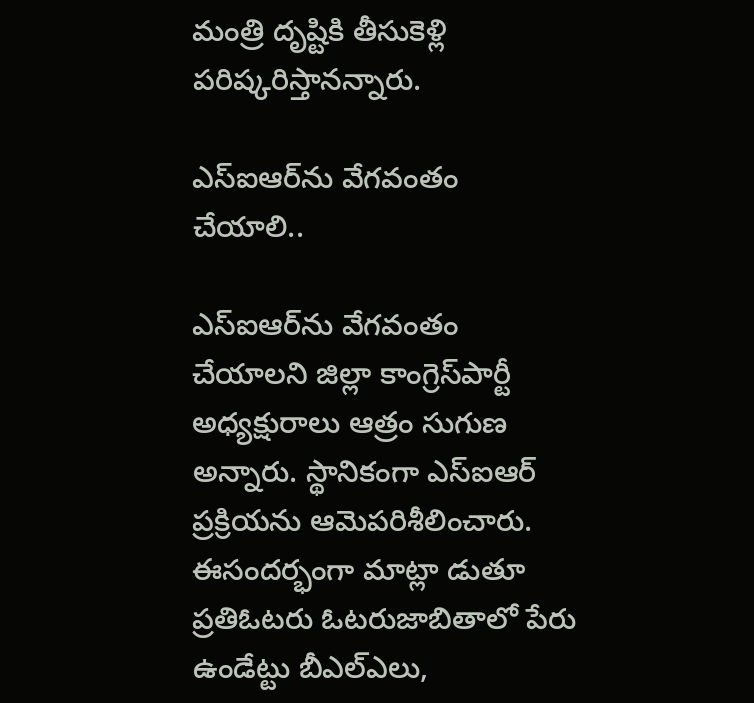మంత్రి దృష్టికి తీసుకెళ్లి పరిష్కరిస్తానన్నారు.

ఎస్‌ఐఆర్‌ను వేగవంతం చేయాలి..

ఎస్‌ఐఆర్‌ను వేగవంతం చేయాలని జిల్లా కాంగ్రెస్‌పార్టీ అధ్యక్షురాలు ఆత్రం సుగుణ అన్నారు. స్థానికంగా ఎస్‌ఐఆర్‌ ప్రక్రియను ఆమెపరిశీలించారు. ఈసందర్భంగా మాట్లా డుతూ ప్రతిఓటరు ఓటరుజాబితాలో పేరు ఉండేట్టు బీఎల్‌ఎలు,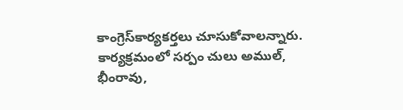కాంగ్రెస్‌కార్యకర్తలు చూసుకోవాలన్నారు. కార్యక్రమంలో సర్పం చులు అముల్‌, భీంరావు,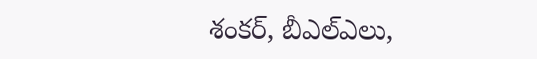శంకర్‌, బీఎల్‌ఎలు,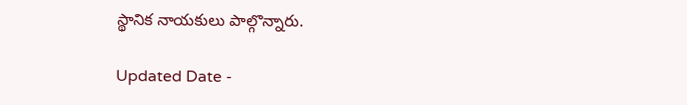స్థానిక నాయకులు పాల్గొన్నారు.

Updated Date -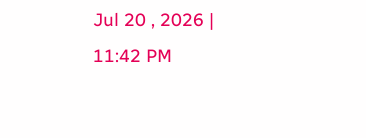Jul 20 , 2026 | 11:42 PM